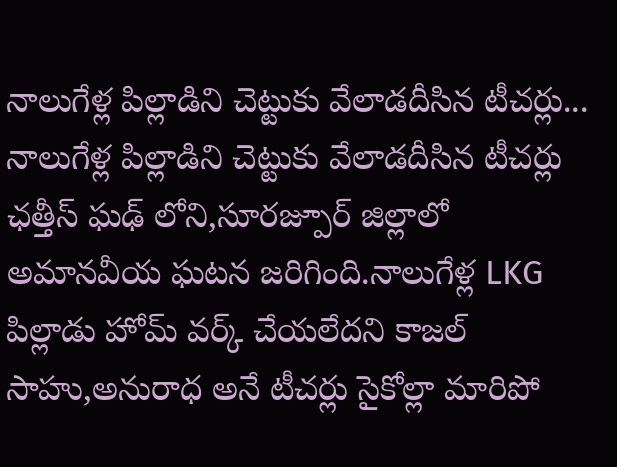నాలుగేళ్ల పిల్లాడిని చెట్టుకు వేలాడదీసిన టీచర్లు...
నాలుగేళ్ల పిల్లాడిని చెట్టుకు వేలాడదీసిన టీచర్లు
ఛత్తీస్ ఘఢ్ లోని,సూరజ్పూర్ జిల్లాలో అమానవీయ ఘటన జరిగింది.నాలుగేళ్ల LKG పిల్లాడు హోమ్ వర్క్ చేయలేదని కాజల్ సాహు,అనురాధ అనే టీచర్లు సైకోల్లా మారిపో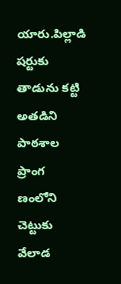యారు.పిల్లాడి షర్టుకు తాడును కట్టి అతడిని పాఠశాల ప్రాంగ ణంలోని చెట్టుకు వేలాడ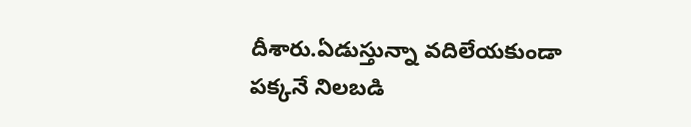దీశారు.ఏడుస్తున్నా వదిలేయకుండా పక్కనే నిలబడి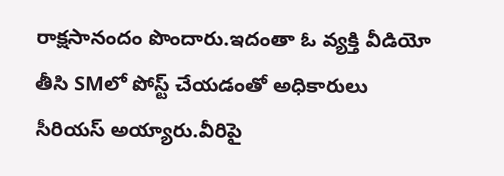రాక్షసానందం పొందారు.ఇదంతా ఓ వ్యక్తి వీడియో తీసి SMలో పోస్ట్ చేయడంతో అధికారులు సీరియస్ అయ్యారు.వీరిపై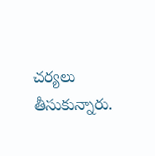చర్యలు తీసుకున్నారు.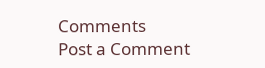Comments
Post a Comment